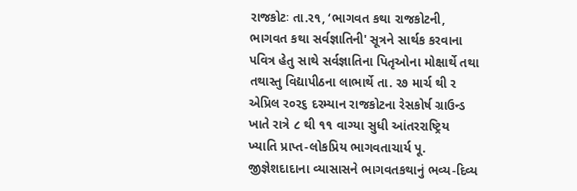રાજકોટઃ તા.ર૧, ‘ભાગવત કથા રાજકોટની, ભાગવત કથા સર્વજ્ઞાતિની' સૂત્રને સાર્થક કરવાના પવિત્ર હેતુ સાથે સર્વજ્ઞાતિના પિતૃઓના મોક્ષાર્થે તથા તથાસ્તુ વિદ્યાપીઠના લાભાર્થે તા. ર૭ માર્ચ થી ર એપ્રિલ ર૦ર૬ દરમ્યાન રાજકોટના રેસકોર્ષ ગ્રાઉન્ડ ખાતે રાત્રે ૮ થી ૧૧ વાગ્યા સુધી આંતરરાષ્ટ્રિય ખ્યાતિ પ્રાપ્ત-લોકપ્રિય ભાગવતાચાર્ય પૂ. જીજ્ઞેશદાદાના વ્યાસાસને ભાગવતકથાનું ભવ્ય-દિવ્ય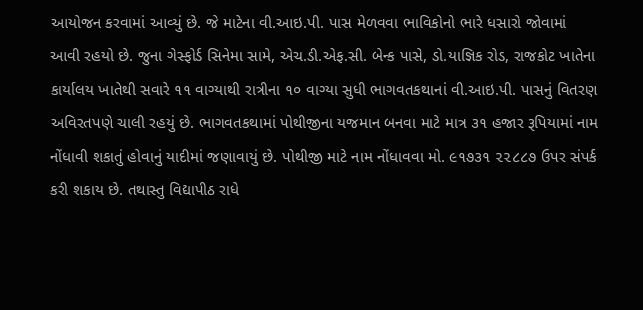આયોજન કરવામાં આવ્યું છે. જે માટેના વી.આઇ.પી. પાસ મેળવવા ભાવિકોનો ભારે ધસારો જોવામાં આવી રહયો છે. જુના ગેસ્ફોર્ડ સિનેમા સામે, એચ.ડી.એફ.સી. બેન્ક પાસે, ડો.યાજ્ઞિક રોડ, રાજકોટ ખાતેના કાર્યાલય ખાતેથી સવારે ૧૧ વાગ્યાથી રાત્રીના ૧૦ વાગ્યા સુધી ભાગવતકથાનાં વી.આઇ.પી. પાસનું વિતરણ અવિરતપણે ચાલી રહયું છે. ભાગવતકથામાં પોથીજીના યજમાન બનવા માટે માત્ર ૩૧ હજાર રૂપિયામાં નામ નોંધાવી શકાતું હોવાનું યાદીમાં જણાવાયું છે. પોથીજી માટે નામ નોંધાવવા મો. ૯૧૭૩૧ ૨૨૮૮૭ ઉપર સંપર્ક કરી શકાય છે. તથાસ્તુ વિદ્યાપીઠ રાધે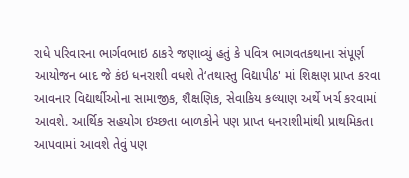રાધે પરિવારના ભાર્ગવભાઇ ઠાકરે જણાવ્યું હતું કે પવિત્ર ભાગવતકથાના સંપૂર્ણ આયોજન બાદ જે કંઇ ધનરાશી વધશે તે‘તથાસ્તુ વિદ્યાપીઠ' માં શિક્ષણ પ્રાપ્ત કરવા આવનાર વિદ્યાર્થીઓના સામાજીક, શૈક્ષણિક, સેવાકિય કલ્યાણ અર્થે ખર્ચ કરવામાં આવશે. આર્થિક સહયોગ ઇચ્છતા બાળકોને પણ પ્રાપ્ત ધનરાશીમાંથી પ્રાથમિકતા આપવામાં આવશે તેવું પણ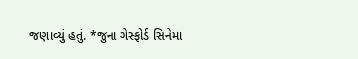જણાવ્યું હતું. *જુના ગેસ્ફોર્ડ સિનેમા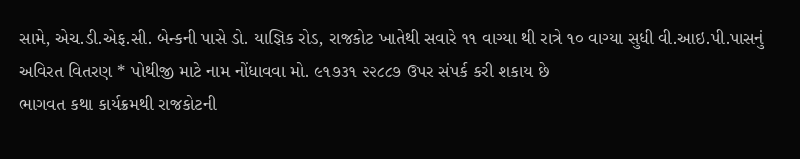સામે, એચ.ડી.એફ.સી. બેન્કની પાસે ડો. યાજ્ઞિક રોડ, રાજકોટ ખાતેથી સવારે ૧૧ વાગ્યા થી રાત્રે ૧૦ વાગ્યા સુધી વી.આઇ.પી.પાસનું અવિરત વિતરણ * પોથીજી માટે નામ નોંધાવવા મો. ૯૧૭૩૧ ૨૨૮૮૭ ઉપર સંપર્ક કરી શકાય છે
ભાગવત કથા કાર્યક્રમથી રાજકોટની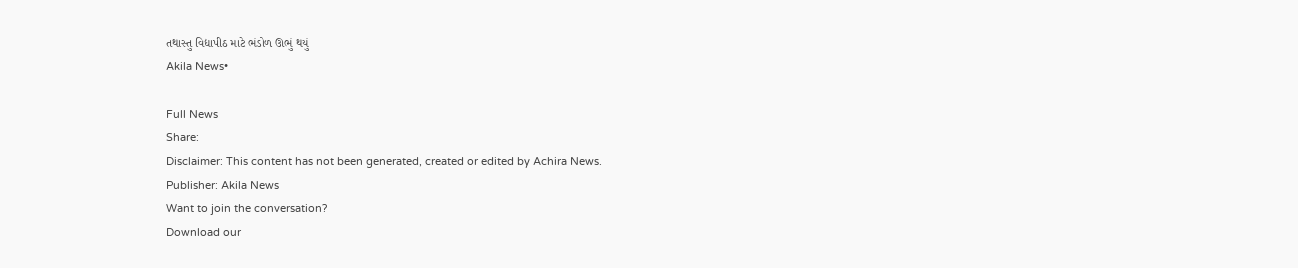તથાસ્તુ વિદ્યાપીઠ માટે ભંડોળ ઊભું થયું
Akila News•

Full News
Share:
Disclaimer: This content has not been generated, created or edited by Achira News.
Publisher: Akila News
Want to join the conversation?
Download our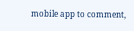mobile app to comment,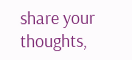share your thoughts,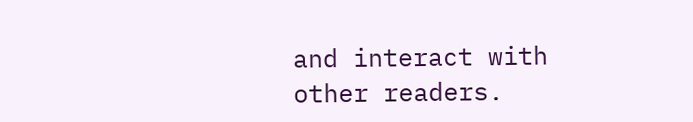and interact with other readers.